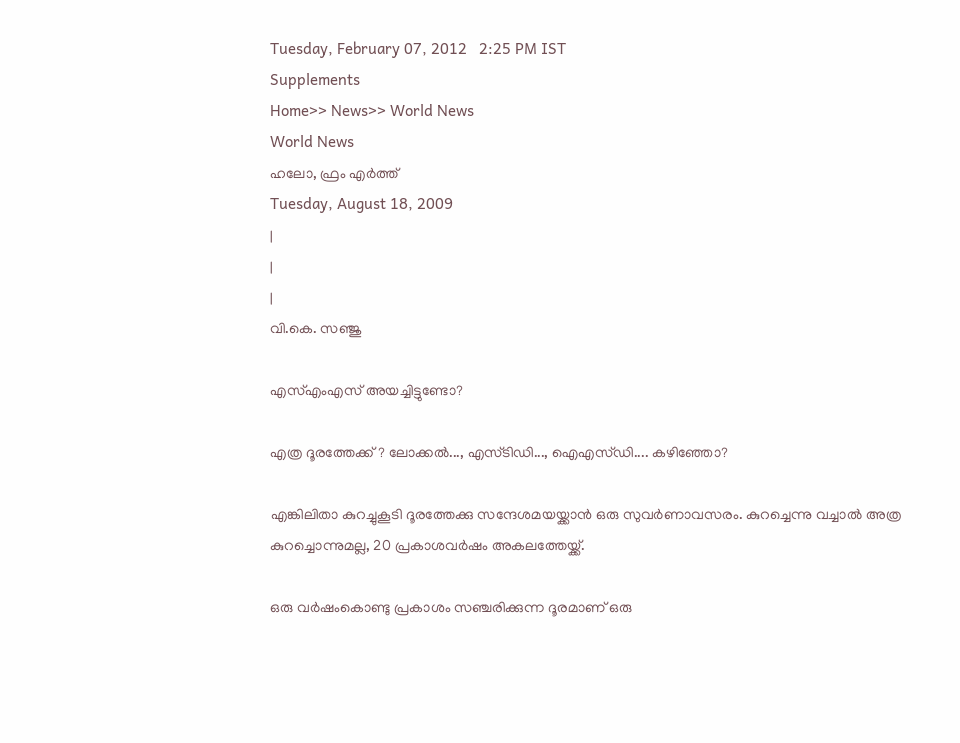Tuesday, February 07, 2012   2:25 PM IST
Supplements
Home>> News>> World News
World News
ഹലോ, ഫ്രം എര്‍ത്ത്
Tuesday, August 18, 2009
|
|
|
വി.കെ. സഞ്ജു

എസ്എംഎസ് അയച്ചിട്ടുണ്ടോ?

എത്ര ദൂരത്തേക്ക്? ലോക്കല്‍..., എസ്ടിഡി..., ഐഎസ്ഡി.... കഴിഞ്ഞോ?

എങ്കിലിതാ കുറച്ചുകൂടി ദൂരത്തേക്കു സന്ദേശമയയ്ക്കാന്‍ ഒരു സുവര്‍ണാവസരം. കുറച്ചെന്നു വച്ചാല്‍ അത്ര കുറച്ചൊന്നുമല്ല, 20 പ്രകാശവര്‍ഷം അകലത്തേയ്ക്ക്.

ഒരു വര്‍ഷംകൊണ്ടു പ്രകാശം സഞ്ചരിക്കുന്ന ദൂരമാണ് ഒരു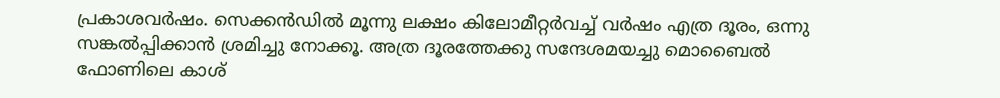പ്രകാശവര്‍ഷം. സെക്കന്‍ഡില്‍ മൂന്നു ലക്ഷം കിലോമീറ്റര്‍വച്ച് വര്‍ഷം എത്ര ദൂരം, ഒന്നു സങ്കല്‍പ്പിക്കാന്‍ ശ്രമിച്ചു നോക്കൂ. അത്ര ദൂരത്തേക്കു സന്ദേശമയച്ചു മൊബൈല്‍ ഫോണിലെ കാശ്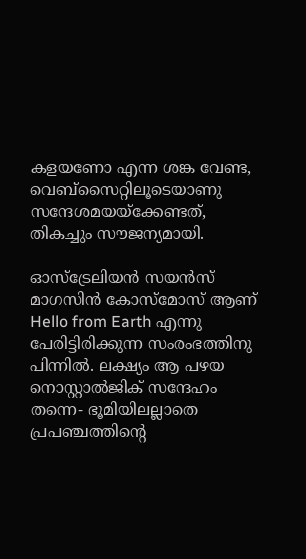കളയണോ എന്ന ശങ്ക വേണ്ട, വെബ്സൈറ്റിലൂടെയാണു സന്ദേശമയയ്ക്കേണ്ടത്, തികച്ചും സൗജന്യമായി.

ഓസ്ട്രേലിയന്‍ സയന്‍സ് മാഗസിന്‍ കോസ്മോസ് ആണ് Hello from Earth എന്നു പേരിട്ടിരിക്കുന്ന സംരംഭത്തിനു പിന്നില്‍. ലക്ഷ്യം ആ പഴയ നൊസ്റ്റാല്‍ജിക് സന്ദേഹം തന്നെ- ഭൂമിയിലല്ലാതെ പ്രപഞ്ചത്തിന്‍റെ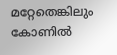മറ്റേതെങ്കിലും കോണില്‍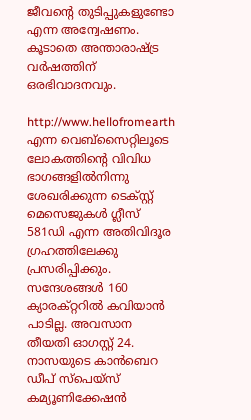ജീവന്‍റെ തുടിപ്പുകളുണ്ടോ എന്ന അന്വേഷണം. കൂടാതെ അന്താരാഷ്ട്ര വര്‍ഷത്തിന് ഒരഭിവാദനവും.

http://www.hellofromearth  എന്ന വെബ്സൈറ്റിലൂടെ ലോകത്തിന്‍റെ വിവിധ ഭാഗങ്ങളില്‍നിന്നു ശേഖരിക്കുന്ന ടെക്സ്റ്റ് മെസെജുകള്‍ ഗ്ലീസ് 581ഡി എന്ന അതിവിദൂര ഗ്രഹത്തിലേക്കു പ്രസരിപ്പിക്കും. സന്ദേശങ്ങള്‍ 160 ക്യാരക്റ്ററില്‍ കവിയാന്‍ പാടില്ല. അവസാന തീയതി ഓഗസ്റ്റ് 24. നാസയുടെ കാന്‍ബെറ ഡീപ് സ്പെയ്സ് കമ്യൂണിക്കേഷന്‍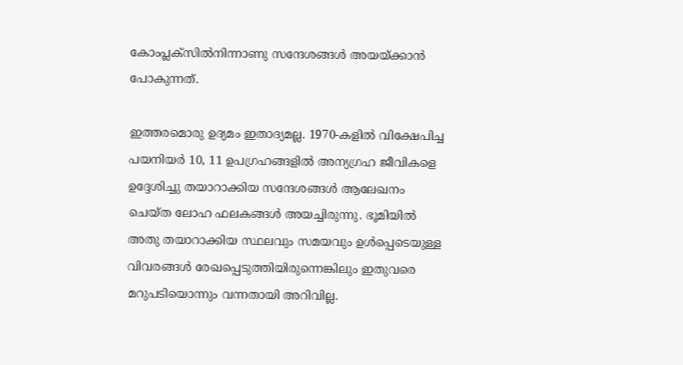കോംപ്ലക്സില്‍നിന്നാണു സന്ദേശങ്ങള്‍ അയയ്ക്കാന്‍ പോകുന്നത്.

ഇത്തരമൊരു ഉദ്യമം ഇതാദ്യമല്ല. 1970-കളില്‍ വിക്ഷേപിച്ച പയനിയര്‍ 10, 11 ഉപഗ്രഹങ്ങളില്‍ അന്യഗ്രഹ ജീവികളെ ഉദ്ദേശിച്ചു തയാറാക്കിയ സന്ദേശങ്ങള്‍ ആലേഖനം ചെയ്ത ലോഹ ഫലകങ്ങള്‍ അയച്ചിരുന്നു. ഭൂമിയില്‍ അതു തയാറാക്കിയ സ്ഥലവും സമയവും ഉള്‍പ്പെടെയുള്ള വിവരങ്ങള്‍ രേഖപ്പെടുത്തിയിരുന്നെങ്കിലും ഇതുവരെ മറുപടിയൊന്നും വന്നതായി അറിവില്ല.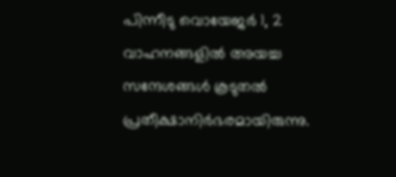പിന്നീടു വൊയേജര്‍ 1, 2 വാഹനങ്ങളില്‍ അയച്ച സന്ദേശങ്ങള്‍ കൂടുതല്‍ പ്രതീക്ഷാനിര്‍ഭരമായിരുന്നു.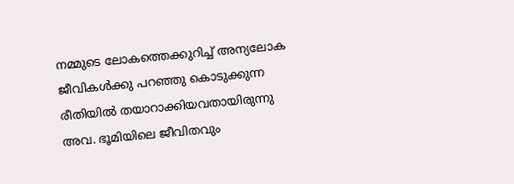നമ്മുടെ ലോകത്തെക്കുറിച്ച് അന്യലോക ജീവികള്‍ക്കു പറഞ്ഞു കൊടുക്കുന്ന രീതിയില്‍ തയാറാക്കിയവതായിരുന്നു അവ. ഭൂമിയിലെ ജീവിതവും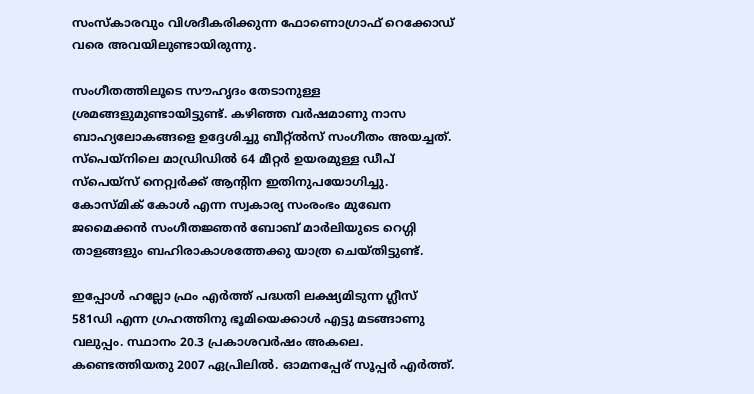സംസ്കാരവും വിശദീകരിക്കുന്ന ഫോണൊഗ്രാഫ് റെക്കോഡ് വരെ അവയിലുണ്ടായിരുന്നു.

സംഗീതത്തിലൂടെ സൗഹൃദം തേടാനുള്ള ശ്രമങ്ങളുമുണ്ടായിട്ടുണ്ട്. കഴിഞ്ഞ വര്‍ഷമാണു നാസ ബാഹ്യലോകങ്ങളെ ഉദ്ദേശിച്ചു ബീറ്റ്ല്‍സ് സംഗീതം അയച്ചത്. സ്പെയ്നിലെ മാഡ്രിഡില്‍ 64 മീറ്റര്‍ ഉയരമുള്ള ഡീപ് സ്പെയ്സ് നെറ്റ്വര്‍ക്ക് ആന്‍റിന ഇതിനുപയോഗിച്ചു. കോസ്മിക് കോള്‍ എന്ന സ്വകാര്യ സംരംഭം മുഖേന ജമൈക്കന്‍ സംഗീതജ്ഞന്‍ ബോബ് മാര്‍ലിയുടെ റെഗ്ഗി താളങ്ങളും ബഹിരാകാശത്തേക്കു യാത്ര ചെയ്തിട്ടുണ്ട്.

ഇപ്പോള്‍ ഹല്ലോ ഫ്രം എര്‍ത്ത് പദ്ധതി ലക്ഷ്യമിടുന്ന ഗ്ലീസ് 581ഡി എന്ന ഗ്രഹത്തിനു ഭൂമിയെക്കാള്‍ എട്ടു മടങ്ങാണു വലുപ്പം. സ്ഥാനം 20.3 പ്രകാശവര്‍ഷം അകലെ. കണ്ടെത്തിയതു 2007 ഏപ്രിലില്‍. ഓമനപ്പേര് സൂപ്പര്‍ എര്‍ത്ത്.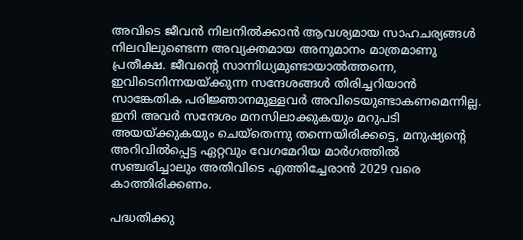അവിടെ ജീവന്‍ നിലനില്‍ക്കാന്‍ ആവശ്യമായ സാഹചര്യങ്ങള്‍ നിലവിലുണ്ടെന്ന അവ്യക്തമായ അനുമാനം മാത്രമാണു പ്രതീക്ഷ. ജീവന്‍റെ സാന്നിധ്യമുണ്ടായാല്‍ത്തന്നെ, ഇവിടെനിന്നയയ്ക്കുന്ന സന്ദേശങ്ങള്‍ തിരിച്ചറിയാന്‍ സാങ്കേതിക പരിജ്ഞാനമുള്ളവര്‍ അവിടെയുണ്ടാകണമെന്നില്ല. ഇനി അവര്‍ സന്ദേശം മനസിലാക്കുകയും മറുപടി അയയ്ക്കുകയും ചെയ്തെന്നു തന്നെയിരിക്കട്ടെ, മനുഷ്യന്‍റെ അറിവില്‍പ്പെട്ട ഏറ്റവും വേഗമേറിയ മാര്‍ഗത്തില്‍ സഞ്ചരിച്ചാലും അതിവിടെ എത്തിച്ചേരാന്‍ 2029 വരെ കാത്തിരിക്കണം.

പദ്ധതിക്കു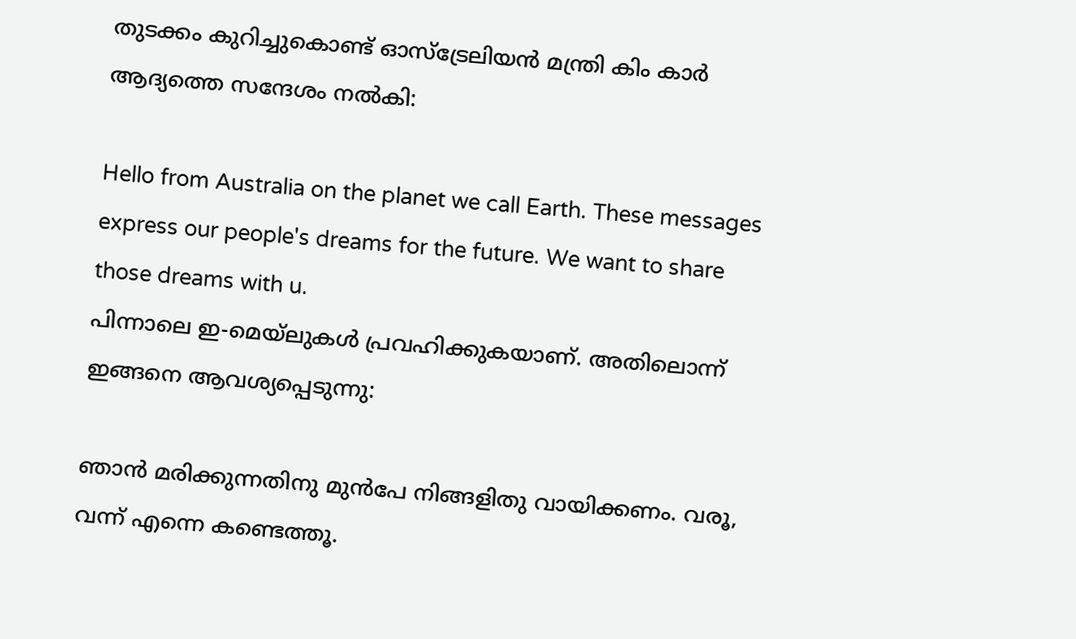തുടക്കം കുറിച്ചുകൊണ്ട് ഓസ്ട്രേലിയന്‍ മന്ത്രി കിം കാര്‍ ആദ്യത്തെ സന്ദേശം നല്‍കി:

Hello from Australia on the planet we call Earth. These messages express our people's dreams for the future. We want to share those dreams with u.
പിന്നാലെ ഇ-മെയ്ലുകള്‍ പ്രവഹിക്കുകയാണ്. അതിലൊന്ന് ഇങ്ങനെ ആവശ്യപ്പെടുന്നു:

ഞാന്‍ മരിക്കുന്നതിനു മുന്‍പേ നിങ്ങളിതു വായിക്കണം. വരൂ, വന്ന് എന്നെ കണ്ടെത്തൂ.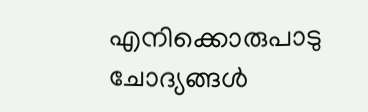എനിക്കൊരുപാടു ചോദ്യങ്ങള്‍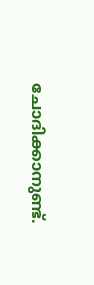ചോദിക്കാനുണ്ട്.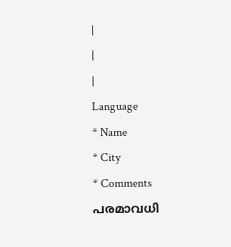|
|
|
Language
* Name
* City
* Comments
പരമാവധി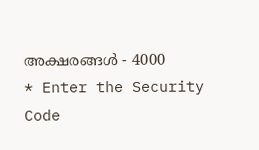അക്ഷരങ്ങള്‍ - 4000
* Enter the Security Code